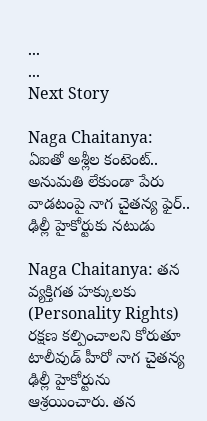...
...
Next Story

Naga Chaitanya: ఏఐతో అశ్లీల కంటెంట్.. అనుమతి లేకుండా పేరు వాడటంపై నాగ చైతన్య ఫైర్.. ఢిల్లీ హైకోర్టుకు నటుడు

Naga Chaitanya: తన వ్యక్తిగత హక్కులకు (Personality Rights) రక్షణ కల్పించాలని కోరుతూ టాలీవుడ్ హీరో నాగ చైతన్య ఢిల్లీ హైకోర్టును ఆశ్రయించారు. తన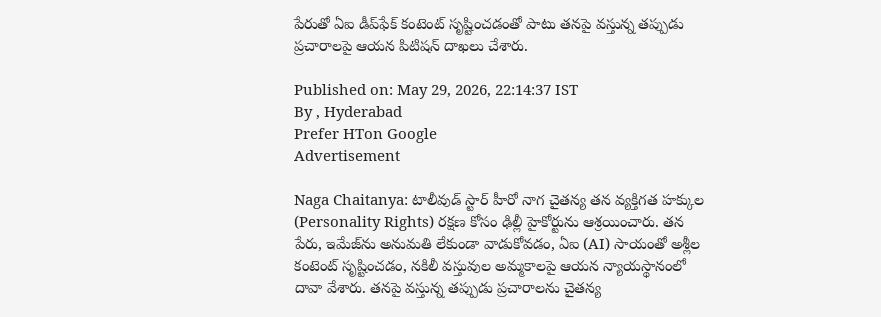పేరుతో ఏఐ డీప్‌ఫేక్ కంటెంట్ సృష్టించడంతో పాటు తనపై వస్తున్న తప్పుడు ప్రచారాలపై ఆయన పిటిషన్ దాఖలు చేశారు.

Published on: May 29, 2026, 22:14:37 IST
By , Hyderabad
Prefer HTon Google
Advertisement

Naga Chaitanya: టాలీవుడ్ స్టార్ హీరో నాగ చైతన్య తన వ్యక్తిగత హక్కుల (Personality Rights) రక్షణ కోసం ఢిల్లీ హైకోర్టును ఆశ్రయించారు. తన పేరు, ఇమేజ్‌ను అనుమతి లేకుండా వాడుకోవడం, ఏఐ (AI) సాయంతో అశ్లీల కంటెంట్ సృష్టించడం, నకిలీ వస్తువుల అమ్మకాలపై ఆయన న్యాయస్థానంలో దావా వేశారు. తనపై వస్తున్న తప్పుడు ప్రచారాలను చైతన్య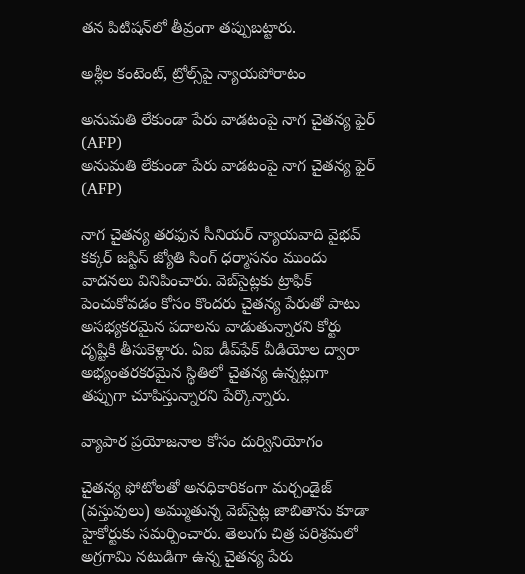తన పిటిషన్‌లో తీవ్రంగా తప్పుబట్టారు.

అశ్లీల కంటెంట్, ట్రోల్స్‌పై న్యాయపోరాటం

అనుమతి లేకుండా పేరు వాడటంపై నాగ చైతన్య ఫైర్ (AFP)
అనుమతి లేకుండా పేరు వాడటంపై నాగ చైతన్య ఫైర్ (AFP)

నాగ చైతన్య తరఫున సీనియర్ న్యాయవాది వైభవ్ కక్కర్ జస్టిస్ జ్యోతి సింగ్ ధర్మాసనం ముందు వాదనలు వినిపించారు. వెబ్‌సైట్లకు ట్రాఫిక్ పెంచుకోవడం కోసం కొందరు చైతన్య పేరుతో పాటు అసభ్యకరమైన పదాలను వాడుతున్నారని కోర్టు దృష్టికి తీసుకెళ్లారు. ఏఐ డీప్‌ఫేక్ వీడియోల ద్వారా అభ్యంతరకరమైన స్థితిలో చైతన్య ఉన్నట్లుగా తప్పుగా చూపిస్తున్నారని పేర్కొన్నారు.

వ్యాపార ప్రయోజనాల కోసం దుర్వినియోగం

చైతన్య ఫోటోలతో అనధికారికంగా మర్చండైజ్ (వస్తువులు) అమ్ముతున్న వెబ్‌సైట్ల జాబితాను కూడా హైకోర్టుకు సమర్పించారు. తెలుగు చిత్ర పరిశ్రమలో అగ్రగామి నటుడిగా ఉన్న చైతన్య పేరు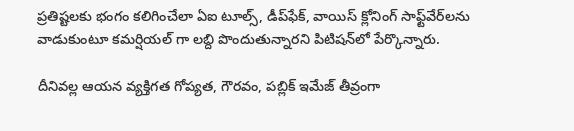ప్రతిష్టలకు భంగం కలిగించేలా ఏఐ టూల్స్, డీప్‌ఫేక్, వాయిస్ క్లోనింగ్ సాఫ్ట్‌వేర్‌లను వాడుకుంటూ కమర్షియల్ గా లబ్ది పొందుతున్నారని పిటిషన్‌లో పేర్కొన్నారు.

దీనివల్ల ఆయన వ్యక్తిగత గోప్యత, గౌరవం, పబ్లిక్ ఇమేజ్ తీవ్రంగా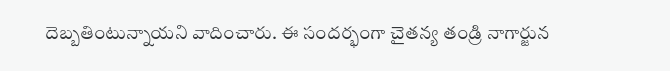దెబ్బతింటున్నాయని వాదించారు. ఈ సందర్భంగా చైతన్య తండ్రి నాగార్జున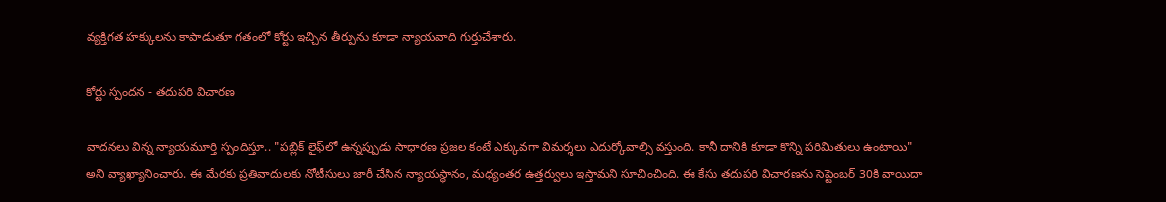వ్యక్తిగత హక్కులను కాపాడుతూ గతంలో కోర్టు ఇచ్చిన తీర్పును కూడా న్యాయవాది గుర్తుచేశారు.

కోర్టు స్పందన - తదుపరి విచారణ

వాదనలు విన్న న్యాయమూర్తి స్పందిస్తూ.. "పబ్లిక్ లైఫ్‌లో ఉన్నప్పుడు సాధారణ ప్రజల కంటే ఎక్కువగా విమర్శలు ఎదుర్కోవాల్సి వస్తుంది. కానీ దానికి కూడా కొన్ని పరిమితులు ఉంటాయి" అని వ్యాఖ్యానించారు. ఈ మేరకు ప్రతివాదులకు నోటీసులు జారీ చేసిన న్యాయస్థానం, మధ్యంతర ఉత్తర్వులు ఇస్తామని సూచించింది. ఈ కేసు తదుపరి విచారణను సెప్టెంబర్ 30కి వాయిదా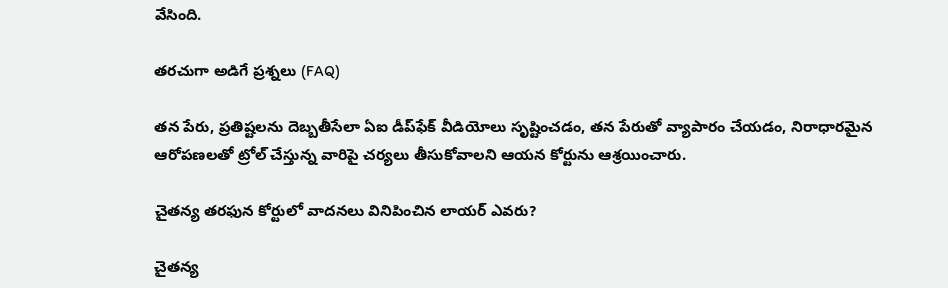వేసింది.

తరచుగా అడిగే ప్రశ్నలు (FAQ)

తన పేరు, ప్రతిష్టలను దెబ్బతీసేలా ఏఐ డీప్‌ఫేక్ వీడియోలు సృష్టించడం, తన పేరుతో వ్యాపారం చేయడం, నిరాధారమైన ఆరోపణలతో ట్రోల్ చేస్తున్న వారిపై చర్యలు తీసుకోవాలని ఆయన కోర్టును ఆశ్రయించారు.

చైతన్య తరఫున కోర్టులో వాదనలు వినిపించిన లాయర్ ఎవరు?

చైతన్య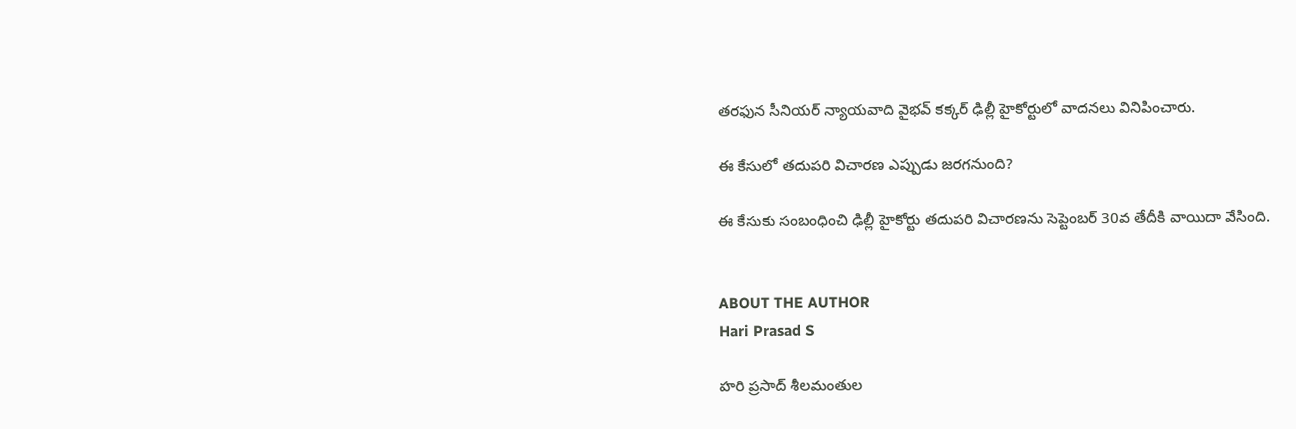తరఫున సీనియర్ న్యాయవాది వైభవ్ కక్కర్ ఢిల్లీ హైకోర్టులో వాదనలు వినిపించారు.

ఈ కేసులో తదుపరి విచారణ ఎప్పుడు జరగనుంది?

ఈ కేసుకు సంబంధించి ఢిల్లీ హైకోర్టు తదుపరి విచారణను సెప్టెంబర్ 30వ తేదీకి వాయిదా వేసింది.


ABOUT THE AUTHOR
Hari Prasad S

హరి ప్రసాద్ శీలమంతుల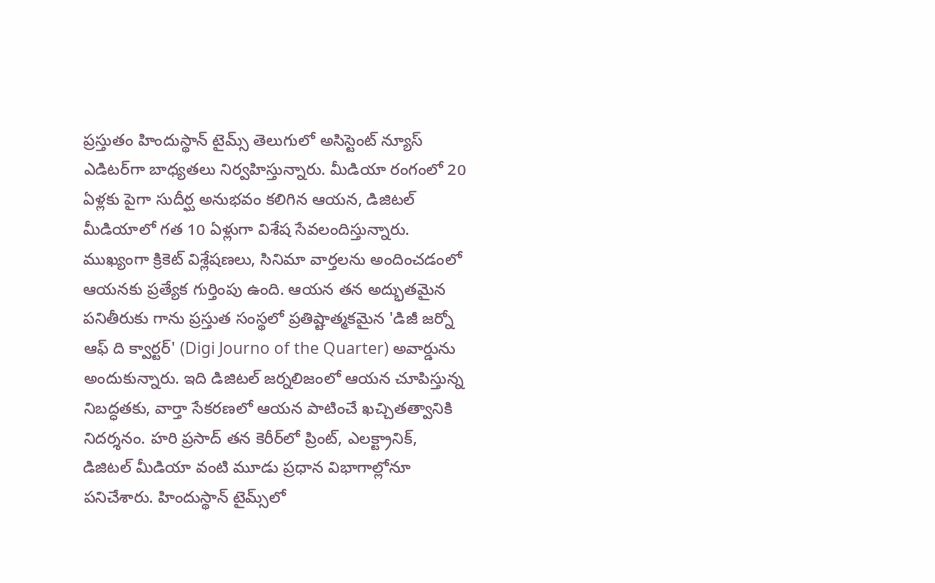ప్రస్తుతం హిందుస్థాన్ టైమ్స్ తెలుగులో అసిస్టెంట్ న్యూస్ ఎడిటర్‌గా బాధ్యతలు నిర్వహిస్తున్నారు. మీడియా రంగంలో 20 ఏళ్లకు పైగా సుదీర్ఘ అనుభవం కలిగిన ఆయన, డిజిటల్ మీడియాలో గత 10 ఏళ్లుగా విశేష సేవలందిస్తున్నారు. ముఖ్యంగా క్రికెట్ విశ్లేషణలు, సినిమా వార్తలను అందించడంలో ఆయనకు ప్రత్యేక గుర్తింపు ఉంది. ఆయన తన అద్భుతమైన పనితీరుకు గాను ప్రస్తుత సంస్థలో ప్రతిష్టాత్మకమైన 'డిజీ జర్నో ఆఫ్ ది క్వార్టర్' (Digi Journo of the Quarter) అవార్డును అందుకున్నారు. ఇది డిజిటల్ జర్నలిజంలో ఆయన చూపిస్తున్న నిబద్ధతకు, వార్తా సేకరణలో ఆయన పాటించే ఖచ్చితత్వానికి నిదర్శనం. హరి ప్రసాద్ తన కెరీర్‌లో ప్రింట్, ఎలక్ట్రానిక్, డిజిటల్ మీడియా వంటి మూడు ప్రధాన విభాగాల్లోనూ పనిచేశారు. హిందుస్థాన్ టైమ్స్‌లో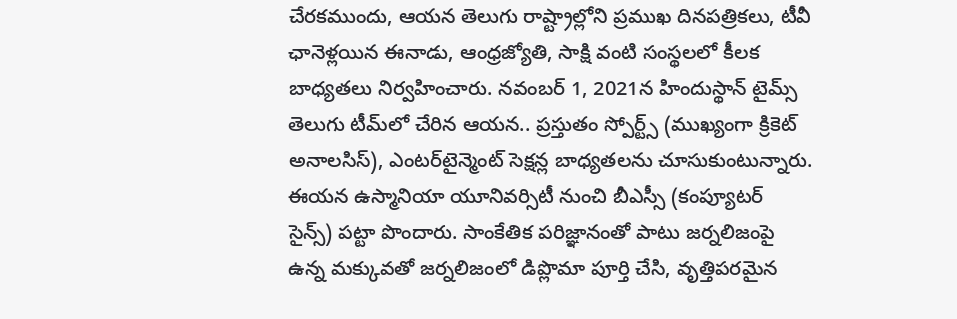చేరకముందు, ఆయన తెలుగు రాష్ట్రాల్లోని ప్రముఖ దినపత్రికలు, టీవీ ఛానెళ్లయిన ఈనాడు, ఆంధ్రజ్యోతి, సాక్షి వంటి సంస్థలలో కీలక బాధ్యతలు నిర్వహించారు. నవంబర్ 1, 2021న హిందుస్థాన్ టైమ్స్ తెలుగు టీమ్‌లో చేరిన ఆయన.. ప్రస్తుతం స్పోర్ట్స్ (ముఖ్యంగా క్రికెట్ అనాలసిస్), ఎంటర్‌టైన్మెంట్ సెక్షన్ల బాధ్యతలను చూసుకుంటున్నారు. ఈయన ఉస్మానియా యూనివర్సిటీ నుంచి బీఎస్సీ (కంప్యూటర్ సైన్స్) పట్టా పొందారు. సాంకేతిక పరిజ్ఞానంతో పాటు జర్నలిజంపై ఉన్న మక్కువతో జర్నలిజంలో డిప్లొమా పూర్తి చేసి, వృత్తిపరమైన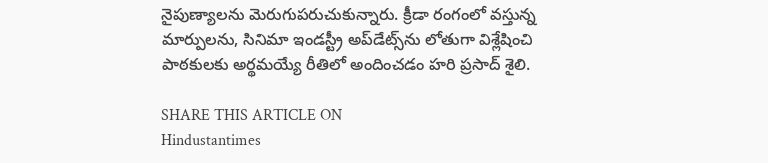నైపుణ్యాలను మెరుగుపరుచుకున్నారు. క్రీడా రంగంలో వస్తున్న మార్పులను, సినిమా ఇండస్ట్రీ అప్‌డేట్స్‌ను లోతుగా విశ్లేషించి పాఠకులకు అర్థమయ్యే రీతిలో అందించడం హరి ప్రసాద్ శైలి.

SHARE THIS ARTICLE ON
Hindustantimes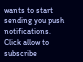wants to start sending you push notifications. Click allow to subscribe